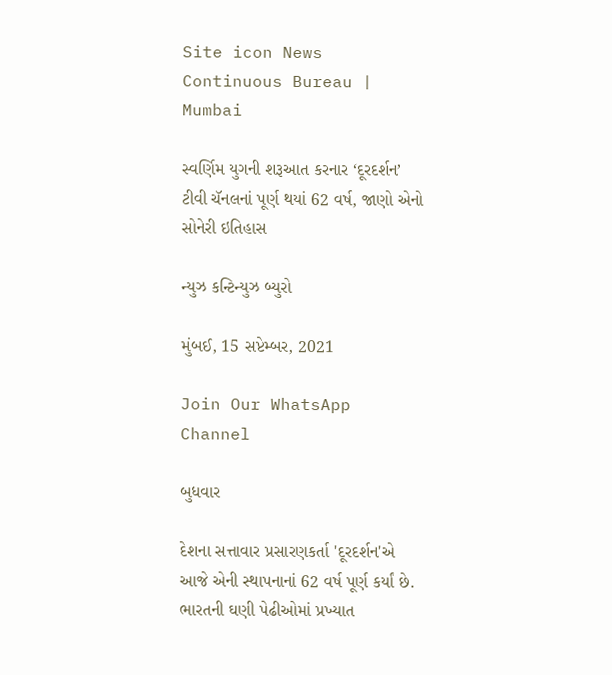Site icon News Continuous Bureau | Mumbai

સ્વર્ણિમ યુગની શરૂઆત કરનાર ‘દૂરદર્શન’ ટીવી ચૅનલનાં પૂર્ણ થયાં 62 વર્ષ, જાણો એનો સોનેરી ઇતિહાસ

ન્યુઝ કન્ટિન્યુઝ બ્યુરો

મુંબઈ, 15 સપ્ટેમ્બર, 2021

Join Our WhatsApp Channel

બુધવાર

દેશના સત્તાવાર પ્રસારણકર્તા 'દૂરદર્શન'એ આજે એની સ્થાપનાનાં 62 વર્ષ પૂર્ણ કર્યાં છે. ભારતની ઘણી પેઢીઓમાં પ્રખ્યાત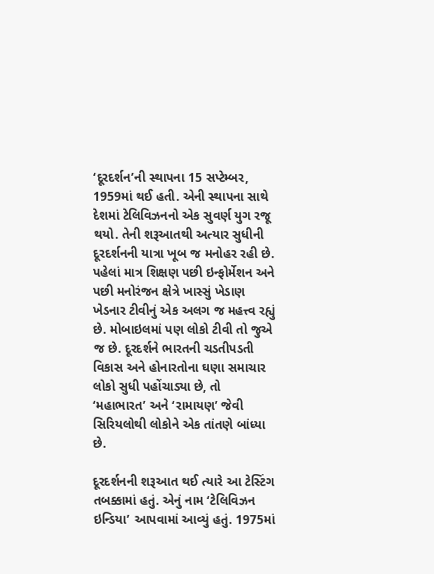‘દૂરદર્શન’ની સ્થાપના 15 સપ્ટેમ્બર, 1959માં થઈ હતી. એની સ્થાપના સાથે દેશમાં ટેલિવિઝનનો એક સુવર્ણ યુગ રજૂ થયો. તેની શરૂઆતથી અત્યાર સુધીની દૂરદર્શનની યાત્રા ખૂબ જ મનોહર રહી છે. પહેલાં માત્ર શિક્ષણ પછી ઇન્ફોર્મેશન અને પછી મનોરંજન ક્ષેત્રે ખાસ્સું ખેડાણ ખેડનાર ટીવીનું એક અલગ જ મહત્ત્વ રહ્યું છે. મોબાઇલમાં પણ લોકો ટીવી તો જુએ જ છે. દૂરદર્શને ભારતની ચડતીપડતી વિકાસ અને હોનારતોના ઘણા સમાચાર લોકો સુધી પહોંચાડ્યા છે, તો ‘મહાભારત’ અને ‘રામાયણ’ જેવી સિરિયલોથી લોકોને એક તાંતણે બાંધ્યા છે.

દૂરદર્શનની શરૂઆત થઈ ત્યારે આ ટેસ્ટિંગ તબક્કામાં હતું. એનું નામ ‘ટેલિવિઝન ઇન્ડિયા’ આપવામાં આવ્યું હતું. 1975માં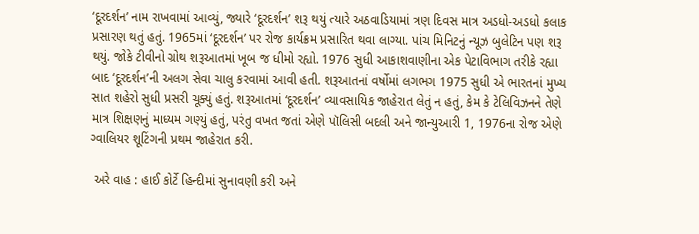‘દૂરદર્શન’ નામ રાખવામાં આવ્યું, જ્યારે ‘દૂરદર્શન’ શરૂ થયું ત્યારે અઠવાડિયામાં ત્રણ દિવસ માત્ર અડધો-અડધો કલાક પ્રસારણ થતું હતું. 1965માં ‘દૂરદર્શન’ પર રોજ કાર્યક્રમ પ્રસારિત થવા લાગ્યા. પાંચ મિનિટનું ન્યૂઝ બુલેટિન પણ શરૂ થયું. જોકે ટીવીનો ગ્રોથ શરૂઆતમાં ખૂબ જ ધીમો રહ્યો. 1976 સુધી આકાશવાણીના એક પેટાવિભાગ તરીકે રહ્યા બાદ ‘દૂરદર્શન’ની અલગ સેવા ચાલુ કરવામાં આવી હતી. શરૂઆતનાં વર્ષોમાં લગભગ 1975 સુધી એ ભારતનાં મુખ્ય સાત શહેરો સુધી પ્રસરી ચૂક્યું હતું. શરૂઆતમાં ‘દૂરદર્શન’ વ્યાવસાયિક જાહેરાત લેતું ન હતું, કેમ કે ટેલિવિઝનને તેણે માત્ર શિક્ષણનું માધ્યમ ગણ્યું હતું, પરંતુ વખત જતાં એણે પૉલિસી બદલી અને જાન્યુઆરી 1, 1976ના રોજ એણે ગ્વાલિયર શૂટિંગની પ્રથમ જાહેરાત કરી.

 અરે વાહ : હાઈ કોર્ટે હિન્દીમાં સુનાવણી કરી અને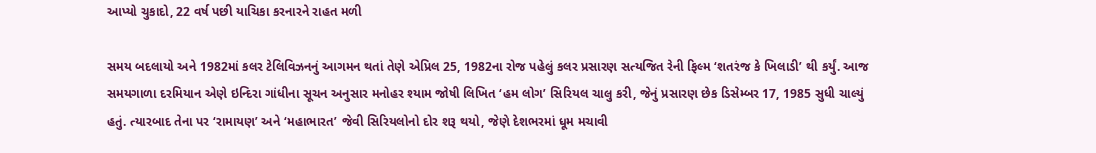આપ્યો ચુકાદો, 22 વર્ષ પછી યાચિકા કરનારને રાહત મળી

સમય બદલાયો અને 1982માં કલર ટેલિવિઝનનું આગમન થતાં તેણે એપ્રિલ 25, 1982ના રોજ પહેલું કલર પ્રસારણ સત્યજિત રેની ફિલ્મ ‘શતરંજ કે ખિલાડી’ થી કર્યું. આજ સમયગાળા દરમિયાન એણે ઇન્દિરા ગાંધીના સૂચન અનુસાર મનોહર શ્યામ જોષી લિખિત ‘હમ લોગ’ સિરિયલ ચાલુ કરી, જેનું પ્રસારણ છેક ડિસેમ્બર 17, 1985 સુધી ચાલ્યું હતું. ત્યારબાદ તેના પર ‘રામાયણ’ અને ‘મહાભારત’ જેવી સિરિયલોનો દોર શરૂ થયો, જેણે દેશભરમાં ધૂમ મચાવી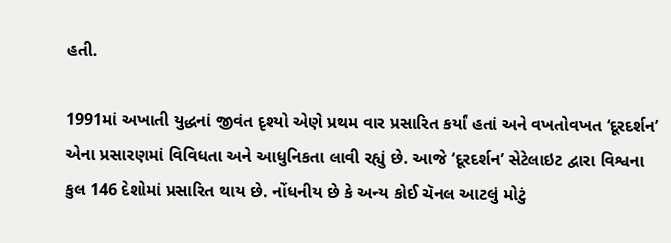હતી.

1991માં અખાતી યુદ્ધનાં જીવંત દૃશ્યો એણે પ્રથમ વાર પ્રસારિત કર્યાં હતાં અને વખતોવખત ‘દૂરદર્શન’ એના પ્રસારણમાં વિવિધતા અને આધુનિકતા લાવી રહ્યું છે. આજે ‘દૂરદર્શન’ સેટેલાઇટ દ્વારા વિશ્વના કુલ 146 દેશોમાં પ્રસારિત થાય છે. નોંધનીય છે કે અન્ય કોઈ ચૅનલ આટલું મોટું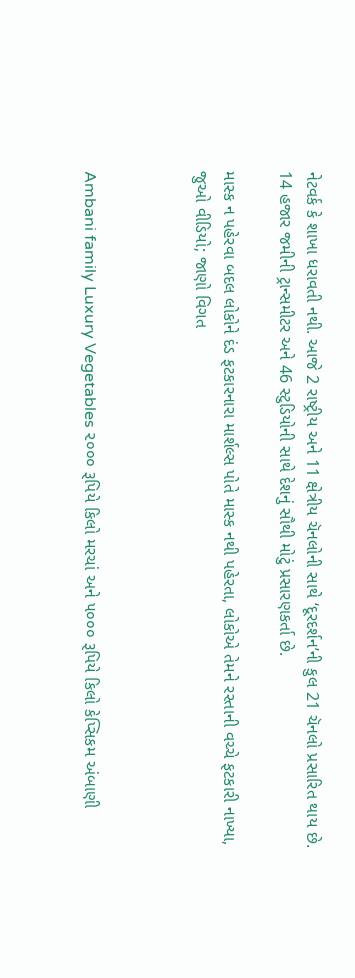નેટવર્ક કે શાખા ધરાવતી નથી. આજે 2 રાષ્ટ્રીય અને 11 ક્ષેત્રીય ચૅનલોની સાથે ‘દૂરદર્શન’ની કુલ 21 ચૅનલો પ્રસારિત થાય છે. 14 હજાર જમીની ટ્રાન્સમીટર અને 46 સ્ટુડિયોની સાથે દેશનું સૌથી મોટું પ્રસારણકર્તા છે.

માસ્ક ન પહેરવા બદલ લોકોને દંડ ફટકારનારા માર્શલ્સ પોતે માસ્ક નથી પહેરતા, લોકોએ તેમને રસ્તાની વચ્ચે ફટકારી નાખ્યા, જુઓ વીડિયો; જાણો વિગત



Ambani family Luxury Vegetables ૨૦૦૦ રૂપિયે કિલો મરચાં અને ૫૦૦૦ રૂપિયે કિલો કેપ્સિકમ અંબાણી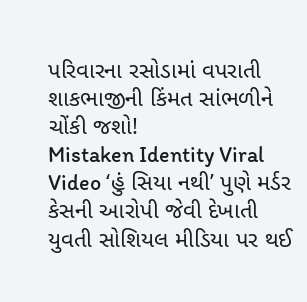પરિવારના રસોડામાં વપરાતી શાકભાજીની કિંમત સાંભળીને ચોંકી જશો!
Mistaken Identity Viral Video ‘હું સિયા નથી’ પુણે મર્ડર કેસની આરોપી જેવી દેખાતી યુવતી સોશિયલ મીડિયા પર થઈ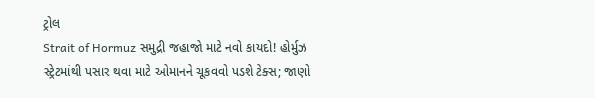ટ્રોલ
Strait of Hormuz સમુદ્રી જહાજો માટે નવો કાયદો! હોર્મુઝ સ્ટ્રેટમાંથી પસાર થવા માટે ઓમાનને ચૂકવવો પડશે ટેક્સ; જાણો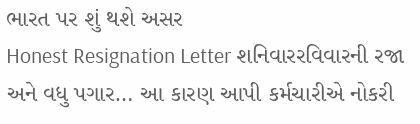ભારત પર શું થશે અસર
Honest Resignation Letter શનિવારરવિવારની રજા અને વધુ પગાર… આ કારણ આપી કર્મચારીએ નોકરી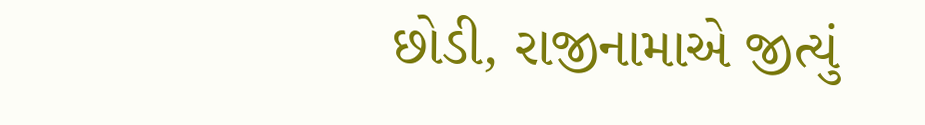છોડી, રાજીનામાએ જીત્યું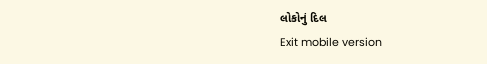લોકોનું દિલ
Exit mobile version